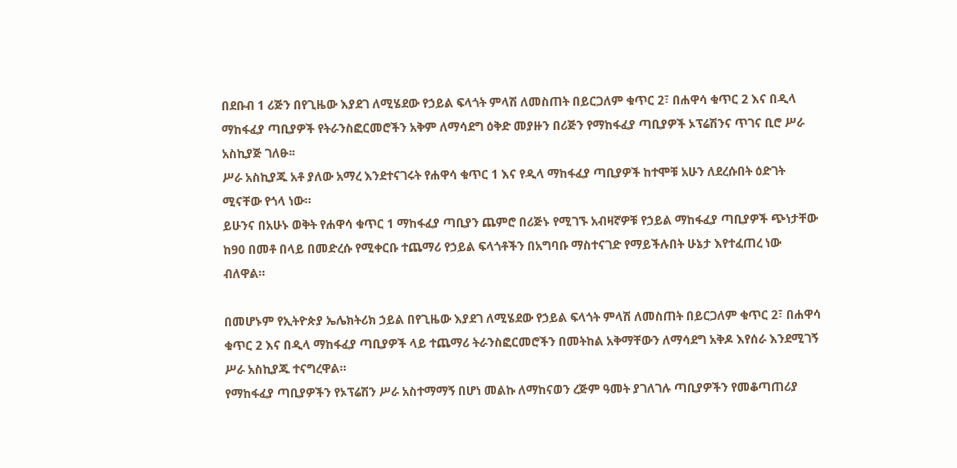በደቡብ 1 ሪጅን በየጊዜው እያደገ ለሚሄደው የኃይል ፍላጎት ምላሽ ለመስጠት በይርጋለም ቁጥር 2፣ በሐዋሳ ቁጥር 2 እና በዲላ ማከፋፈያ ጣቢያዎች የትራንስፎርመሮችን አቅም ለማሳደግ ዕቅድ መያዙን በሪጅን የማከፋፈያ ጣቢያዎች ኦፕሬሽንና ጥገና ቢሮ ሥራ አስኪያጅ ገለፁ፡፡
ሥራ አስኪያጁ አቶ ያለው አማረ እንደተናገሩት የሐዋሳ ቁጥር 1 እና የዲላ ማከፋፈያ ጣቢያዎች ከተሞቹ አሁን ለደረሱበት ዕድገት ሚናቸው የጎላ ነው።
ይሁንና በአሁኑ ወቅት የሐዋሳ ቁጥር 1 ማከፋፈያ ጣቢያን ጨምሮ በሪጅኑ የሚገኙ አብዛኛዎቹ የኃይል ማከፋፈያ ጣቢያዎች ጭነታቸው ከ90 በመቶ በላይ በመድረሱ የሚቀርቡ ተጨማሪ የኃይል ፍላጎቶችን በአግባቡ ማስተናገድ የማይችሉበት ሁኔታ እየተፈጠረ ነው ብለዋል።

በመሆኑም የኢትዮጵያ ኤሌክትሪክ ኃይል በየጊዜው እያደገ ለሚሄደው የኃይል ፍላጎት ምላሽ ለመስጠት በይርጋለም ቁጥር 2፣ በሐዋሳ ቁጥር 2 እና በዲላ ማከፋፈያ ጣቢያዎች ላይ ተጨማሪ ትራንስፎርመሮችን በመትከል አቅማቸውን ለማሳደግ አቅዶ እየሰራ እንደሚገኝ ሥራ አስኪያጁ ተናግረዋል።
የማከፋፈያ ጣቢያዎችን የኦፕሬሽን ሥራ አስተማማኝ በሆነ መልኩ ለማከናወን ረጅም ዓመት ያገለገሉ ጣቢያዎችን የመቆጣጠሪያ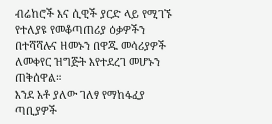ብሬከሮች እና ሲዊች ያርድ ላይ የሚገኙ የተለያዩ የመቆጣጠሪያ ዕቃዎችን በተሻሻሉና ዘመኑን በዋጁ መሳሪያዎች ለመቀየር ዝግጅት እየተደረገ መሆኑን ጠቅሰዋል።
እንደ አቶ ያለው ገለፃ የማከፋፈያ ጣቢያዎች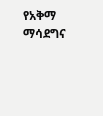የአቅማ ማሳደግና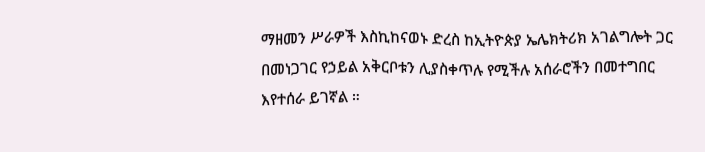ማዘመን ሥራዎች እስኪከናወኑ ድረስ ከኢትዮጵያ ኤሌክትሪክ አገልግሎት ጋር በመነጋገር የኃይል አቅርቦቱን ሊያስቀጥሉ የሚችሉ አሰራሮችን በመተግበር እየተሰራ ይገኛል ።